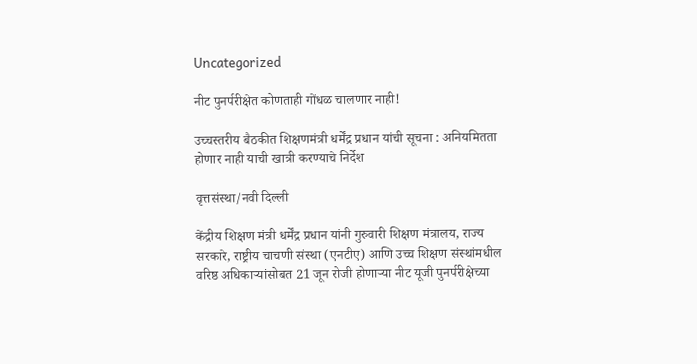Uncategorized

नीट पुनर्परीक्षेत कोणताही गोंधळ चालणार नाही!

उच्चस्तरीय बैठकीत शिक्षणमंत्री धर्मेंद्र प्रधान यांची सूचना : अनियमितता होणार नाही याची खात्री करण्याचे निर्देश

वृत्तसंस्था/नवी दिल्ली

केंद्रीय शिक्षण मंत्री धर्मेंद्र प्रधान यांनी गुरुवारी शिक्षण मंत्रालय, राज्य सरकारे, राष्ट्रीय चाचणी संस्था (एनटीए) आणि उच्च शिक्षण संस्थांमधील वरिष्ठ अधिकाऱ्यांसोबत 21 जून रोजी होणाऱ्या नीट यूजी पुनर्परीक्षेच्या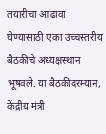तयारीचा आढावा घेण्यासाठी एका उच्चस्तरीय बैठकीचे अध्यक्षस्थान भूषवले. या बैठकीदरम्यान, केंद्रीय मंत्री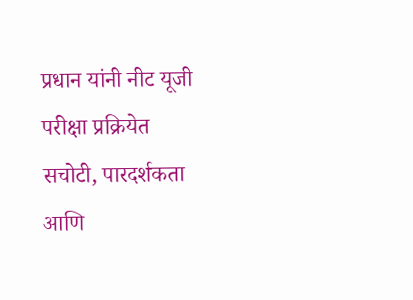प्रधान यांनी नीट यूजी परीक्षा प्रक्रियेत सचोटी, पारदर्शकता आणि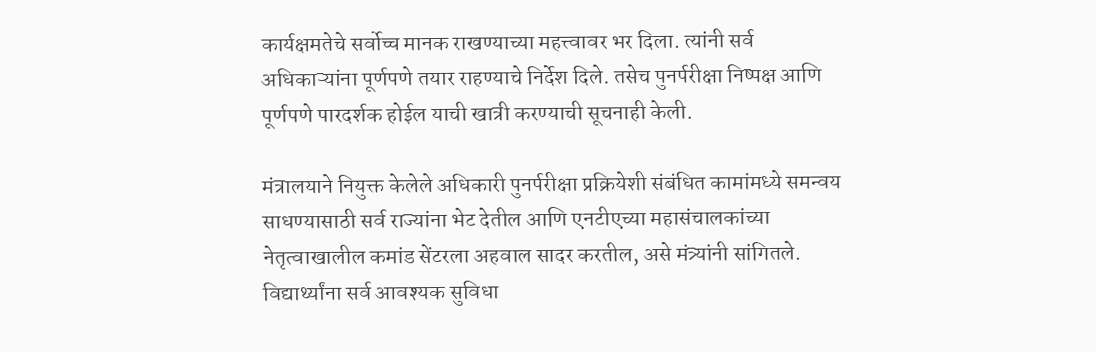कार्यक्षमतेचे सर्वोच्च मानक राखण्याच्या महत्त्वावर भर दिला. त्यांनी सर्व अधिकाऱ्यांना पूर्णपणे तयार राहण्याचे निर्देश दिले. तसेच पुनर्परीक्षा निष्पक्ष आणि पूर्णपणे पारदर्शक होईल याची खात्री करण्याची सूचनाही केली.

मंत्रालयाने नियुक्त केलेले अधिकारी पुनर्परीक्षा प्रक्रियेशी संबंधित कामांमध्ये समन्वय साधण्यासाठी सर्व राज्यांना भेट देतील आणि एनटीएच्या महासंचालकांच्या नेतृत्वाखालील कमांड सेंटरला अहवाल सादर करतील, असे मंत्र्यांनी सांगितले. विद्यार्थ्यांना सर्व आवश्यक सुविधा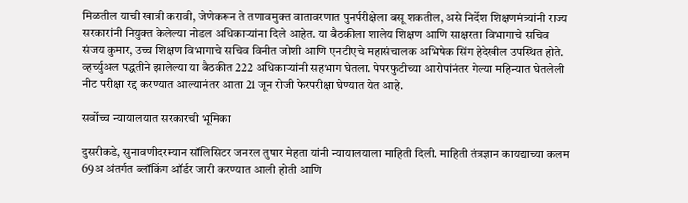मिळतील याची खात्री करावी, जेणेकरून ते तणावमुक्त वातावरणात पुनर्परीक्षेला बसू शकतील, असे निर्देश शिक्षणमंत्र्यांनी राज्य सरकारांनी नियुक्त केलेल्या नोडल अधिकाऱ्यांना दिले आहेत. या बैठकीला शालेय शिक्षण आणि साक्षरता विभागाचे सचिव संजय कुमार, उच्च शिक्षण विभागाचे सचिव विनीत जोशी आणि एनटीएचे महासंचालक अभिषेक सिंग हेदेखील उपस्थित होते. व्हर्च्युअल पद्धतीने झालेल्या या बैठकीत 222 अधिकाऱ्यांनी सहभाग घेतला. पेपरफुटीच्या आरोपांनंतर गेल्या महिन्यात घेतलेली नीट परीक्षा रद्द करण्यात आल्यानंतर आता 21 जून रोजी फेरपरीक्षा घेण्यात येत आहे.

सर्वोच्च न्यायालयात सरकारची भूमिका

दुसरीकडे, सुनावणीदरम्यान सॉलिसिटर जनरल तुषार मेहता यांनी न्यायालयाला माहिती दिली. माहिती तंत्रज्ञान कायद्याच्या कलम 69अ अंतर्गत ब्लॉकिंग ऑर्डर जारी करण्यात आली होती आणि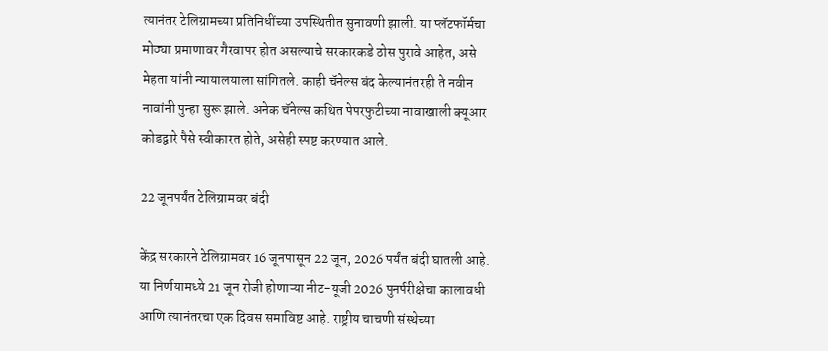त्यानंतर टेलिग्रामच्या प्रतिनिधींच्या उपस्थितीत सुनावणी झाली. या प्लॅटफॉर्मचा मोठ्या प्रमाणावर गैरवापर होत असल्याचे सरकारकडे ठोस पुरावे आहेत, असे मेहता यांनी न्यायालयाला सांगितले. काही चॅनेल्स बंद केल्यानंतरही ते नवीन नावांनी पुन्हा सुरू झाले. अनेक चॅनेल्स कथित पेपरफुटीच्या नावाखाली क्यूआर कोडद्वारे पैसे स्वीकारत होते, असेही स्पष्ट करण्यात आले.

22 जूनपर्यंत टेलिग्रामवर बंदी

केंद्र सरकारने टेलिग्रामवर 16 जूनपासून 22 जून, 2026 पर्यंत बंदी घातली आहे. या निर्णयामध्ये 21 जून रोजी होणाऱ्या नीट-यूजी 2026 पुनर्परीक्षेचा कालावधी आणि त्यानंतरचा एक दिवस समाविष्ट आहे. राष्ट्रीय चाचणी संस्थेच्या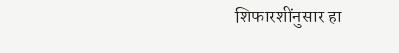शिफारशींनुसार हा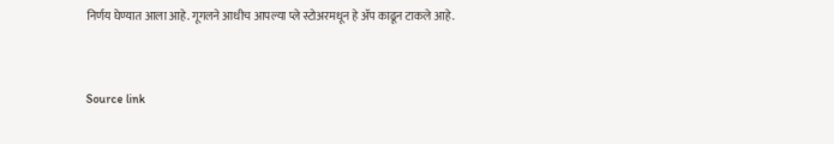निर्णय घेण्यात आला आहे. गूगलने आधीच आपल्या प्ले स्टोअरमधून हे ॲप काढून टाकले आहे.


Source link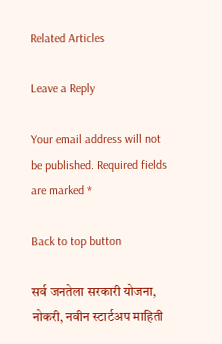Related Articles

Leave a Reply

Your email address will not be published. Required fields are marked *

Back to top button

सर्व जनतेला सरकारी योजना, नोकरी, नवीन स्टार्टअप माहिती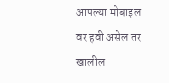आपल्या मोबाइल वर हवी असेल तर खालील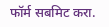फॉर्म सबमिट करा.